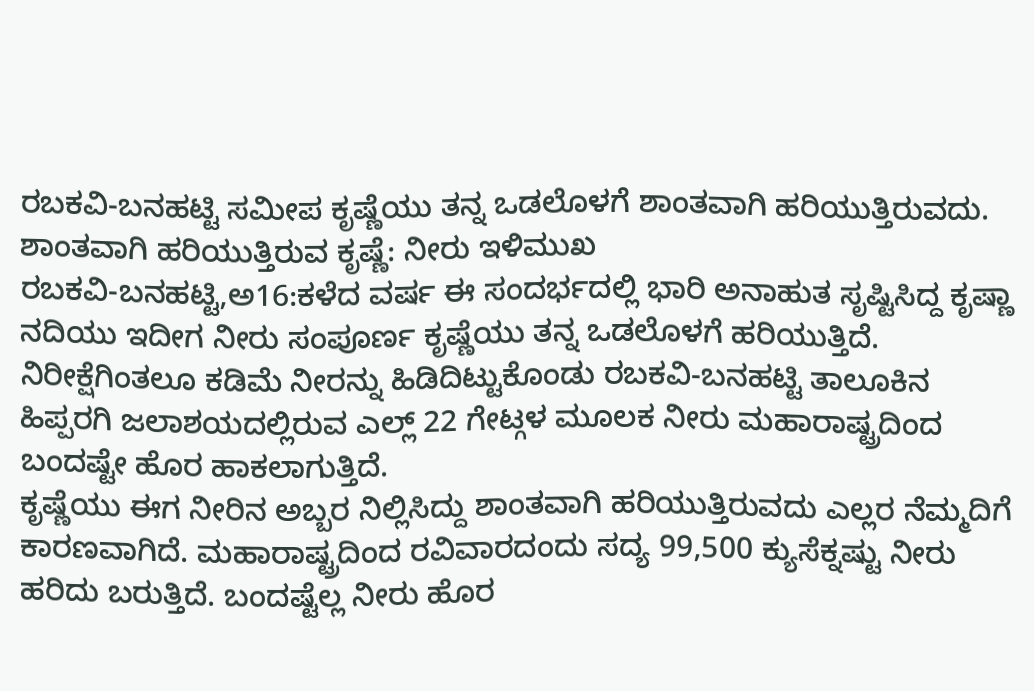ರಬಕವಿ-ಬನಹಟ್ಟಿ ಸಮೀಪ ಕೃಷ್ಣೆಯು ತನ್ನ ಒಡಲೊಳಗೆ ಶಾಂತವಾಗಿ ಹರಿಯುತ್ತಿರುವದು.
ಶಾಂತವಾಗಿ ಹರಿಯುತ್ತಿರುವ ಕೃಷ್ಣೆ: ನೀರು ಇಳಿಮುಖ
ರಬಕವಿ-ಬನಹಟ್ಟಿ,ಅ16:ಕಳೆದ ವರ್ಷ ಈ ಸಂದರ್ಭದಲ್ಲಿ ಭಾರಿ ಅನಾಹುತ ಸೃಷ್ಟಿಸಿದ್ದ ಕೃಷ್ಣಾ ನದಿಯು ಇದೀಗ ನೀರು ಸಂಪೂರ್ಣ ಕೃಷ್ಣೆಯು ತನ್ನ ಒಡಲೊಳಗೆ ಹರಿಯುತ್ತಿದೆ. ನಿರೀಕ್ಷೆಗಿಂತಲೂ ಕಡಿಮೆ ನೀರನ್ನು ಹಿಡಿದಿಟ್ಟುಕೊಂಡು ರಬಕವಿ-ಬನಹಟ್ಟಿ ತಾಲೂಕಿನ ಹಿಪ್ಪರಗಿ ಜಲಾಶಯದಲ್ಲಿರುವ ಎಲ್ಲ್ 22 ಗೇಟ್ಗಳ ಮೂಲಕ ನೀರು ಮಹಾರಾಷ್ಟ್ರದಿಂದ ಬಂದಷ್ಟೇ ಹೊರ ಹಾಕಲಾಗುತ್ತಿದೆ.
ಕೃಷ್ಣೆಯು ಈಗ ನೀರಿನ ಅಬ್ಬರ ನಿಲ್ಲಿಸಿದ್ದು ಶಾಂತವಾಗಿ ಹರಿಯುತ್ತಿರುವದು ಎಲ್ಲರ ನೆಮ್ಮದಿಗೆ ಕಾರಣವಾಗಿದೆ. ಮಹಾರಾಷ್ಟ್ರದಿಂದ ರವಿವಾರದಂದು ಸದ್ಯ 99,500 ಕ್ಯುಸೆಕ್ನಷ್ಟು ನೀರು ಹರಿದು ಬರುತ್ತಿದೆ. ಬಂದಷ್ಟೆಲ್ಲ ನೀರು ಹೊರ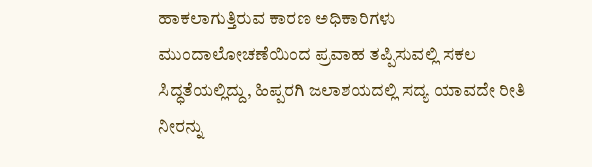ಹಾಕಲಾಗುತ್ತಿರುವ ಕಾರಣ ಅಧಿಕಾರಿಗಳು ಮುಂದಾಲೋಚಣೆಯಿಂದ ಪ್ರವಾಹ ತಪ್ಪಿಸುವಲ್ಲಿ ಸಕಲ ಸಿದ್ಧತೆಯಲ್ಲಿದ್ದು, ಹಿಪ್ಪರಗಿ ಜಲಾಶಯದಲ್ಲಿ ಸದ್ಯ ಯಾವದೇ ರೀತಿ ನೀರನ್ನು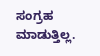ಸಂಗ್ರಹ ಮಾಡುತ್ತಿಲ್ಲ.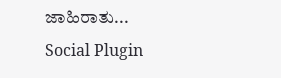ಜಾಹಿರಾತು...
Social Plugin